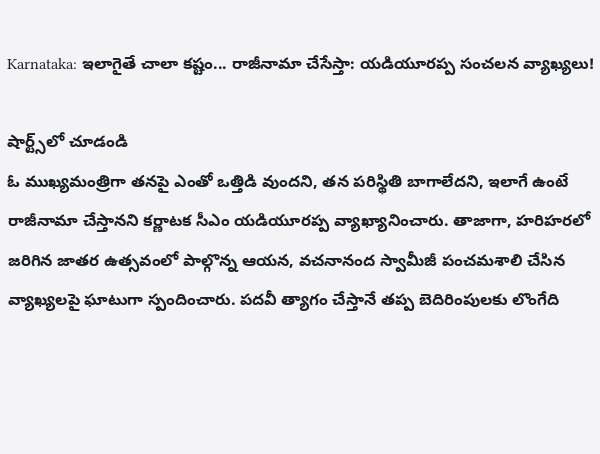Karnataka: ఇలాగైతే చాలా కష్టం... రాజీనామా చేసేస్తా: యడియూరప్ప సంచలన వ్యాఖ్యలు!

షార్ట్స్‌లో చూడండి
ఓ ముఖ్యమంత్రిగా తనపై ఎంతో ఒత్తిడి వుందని, తన పరిస్థితి బాగాలేదని, ఇలాగే ఉంటే రాజీనామా చేస్తానని కర్ణాటక సీఎం యడియూరప్ప వ్యాఖ్యానించారు. తాజాగా, హరిహరలో జరిగిన జాతర ఉత్సవంలో పాల్గొన్న ఆయన, వచనానంద స్వామీజీ పంచమశాలి చేసిన వ్యాఖ్యలపై ఘాటుగా స్పందించారు. పదవీ త్యాగం చేస్తానే తప్ప బెదిరింపులకు లొంగేది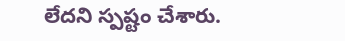లేదని స్పష్టం చేశారు.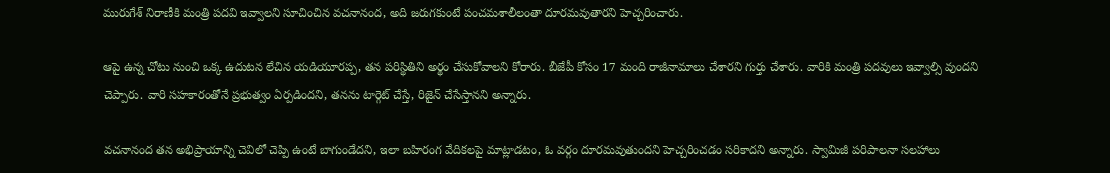మురుగేశ్ నిరాణీకి మంత్రి పదవి ఇవ్వాలని సూచించిన వచనానంద, అది జరుగకుంటే పంచమశాలీలంతా దూరమవుతారని హెచ్చరించారు.

ఆపై ఉన్న చోటు నుంచి ఒక్క ఉదుటన లేచిన యడియూరప్ప, తన పరిస్థితిని అర్థం చేసుకోవాలని కోరారు. బీజేపీ కోసం 17 మంది రాజీనామాలు చేశారని గుర్తు చేశారు. వారికి మంత్రి పదవులు ఇవ్వాల్సి వుందని చెప్పారు. వారి సహకారంతోనే ప్రభుత్వం ఏర్పడిందని, తనను టార్గెట్ చేస్తే, రిజైన్ చేసేస్తానని అన్నారు.

వచనానంద తన అభిప్రాయాన్ని చెవిలో చెప్పి ఉంటే బాగుండేదని, ఇలా బహిరంగ వేదికలపై మాట్లాడటం, ఓ వర్గం దూరమవుతుందని హెచ్చరించడం సరికాదని అన్నారు. స్వామిజీ పరిపాలనా సలహాలు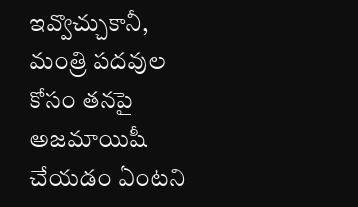ఇవ్వొచ్చుకానీ, మంత్రి పదవుల కోసం తనపై అజమాయిషీ చేయడం ఏంటని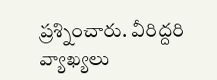ప్రశ్నించారు. వీరిద్దరి వ్యాఖ్యలు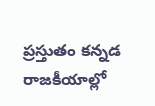ప్రస్తుతం కన్నడ రాజకీయాల్లో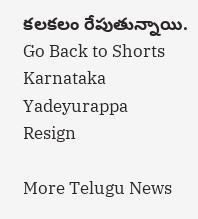కలకలం రేపుతున్నాయి.
Go Back to Shorts
Karnataka
Yadeyurappa
Resign

More Telugu News